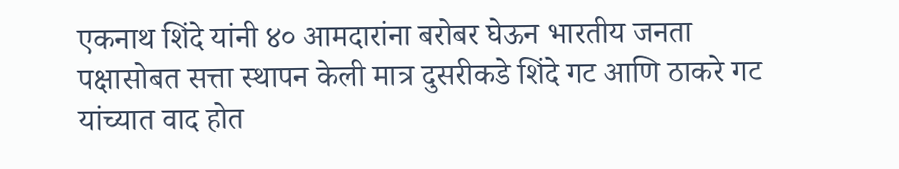एकनाथ शिंदे यांनी ४० आमदारांना बरोबर घेऊन भारतीय जनता पक्षासोबत सत्ता स्थापन केली मात्र दुसरीकडे शिंदे गट आणि ठाकरे गट यांच्यात वाद होत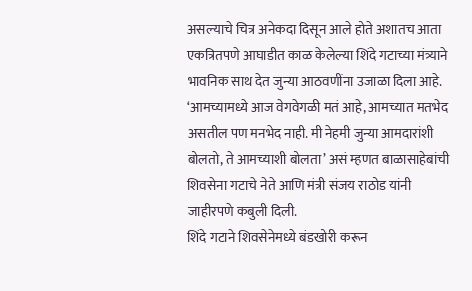असल्याचे चित्र अनेकदा दिसून आले होते अशातच आता एकत्रितपणे आघाडीत काळ केलेल्या शिंदे गटाच्या मंत्र्याने भावनिक साथ देत जुन्या आठवणींना उजाळा दिला आहे. ‘आमच्यामध्ये आज वेगवेगळी मतं आहे, आमच्यात मतभेद असतील पण मनभेद नाही. मी नेहमी जुन्या आमदारांशी बोलतो, ते आमच्याशी बोलता’ असं म्हणत बाळासाहेबांची शिवसेना गटाचे नेते आणि मंत्री संजय राठोड यांनी जाहीरपणे कबुली दिली.
शिंदे गटाने शिवसेनेमध्ये बंडखोरी करून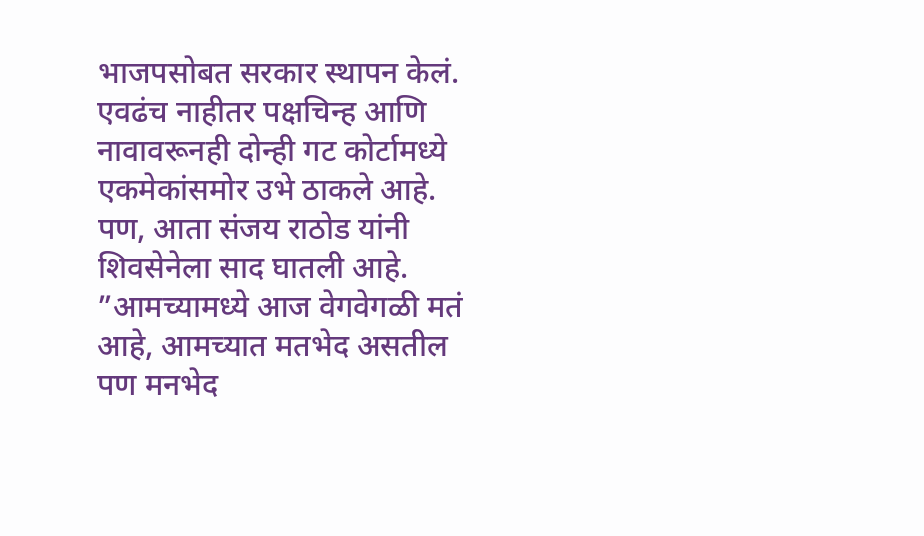भाजपसोबत सरकार स्थापन केलं. एवढंच नाहीतर पक्षचिन्ह आणि नावावरूनही दोन्ही गट कोर्टामध्ये एकमेकांसमोर उभे ठाकले आहे. पण, आता संजय राठोड यांनी शिवसेनेला साद घातली आहे. ”आमच्यामध्ये आज वेगवेगळी मतं आहे, आमच्यात मतभेद असतील पण मनभेद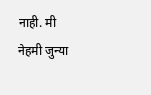नाही. मी नेहमी जुन्या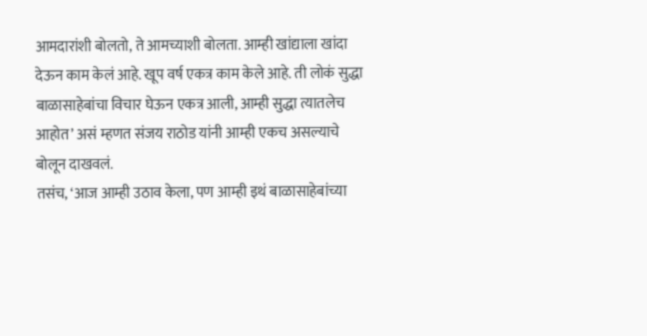आमदारांशी बोलतो, ते आमच्याशी बोलता. आम्ही खांद्याला खांदा देऊन काम केलं आहे. खूप वर्ष एकत्र काम केले आहे. ती लोकं सुद्धा बाळासाहेबांचा विचार घेऊन एकत्र आली, आम्ही सुद्धा त्यातलेच आहोत’ असं म्हणत संजय राठोड यांनी आम्ही एकच असल्याचे बोलून दाखवलं.
तसंच, ‘आज आम्ही उठाव केला, पण आम्ही इथं बाळासाहेबांच्या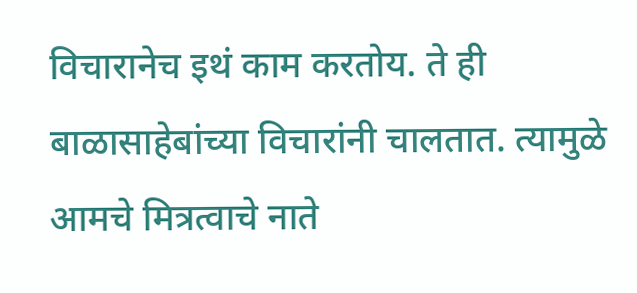विचारानेच इथं काम करतोय. ते ही बाळासाहेबांच्या विचारांनी चालतात. त्यामुळे आमचे मित्रत्वाचे नाते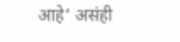आहे’ असंही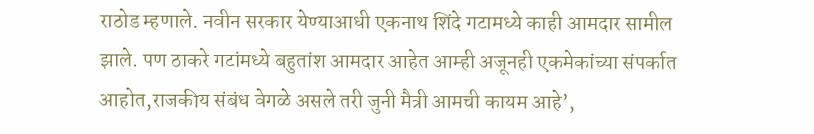राठोड म्हणाले. नवीन सरकार येण्याआधी एकनाथ शिंदे गटामध्ये काही आमदार सामील झाले. पण ठाकरे गटांमध्ये बहुतांश आमदार आहेत आम्ही अजूनही एकमेकांच्या संपर्कात आहोत,राजकीय संबंध वेगळे असले तरी जुनी मैत्री आमची कायम आहे’,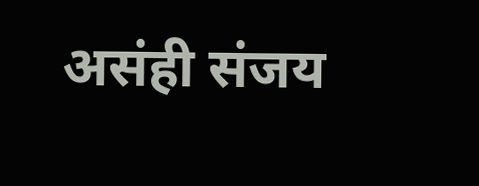असंही संजय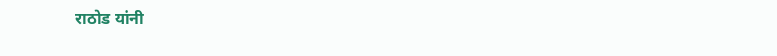राठोड यांनी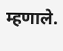म्हणाले.